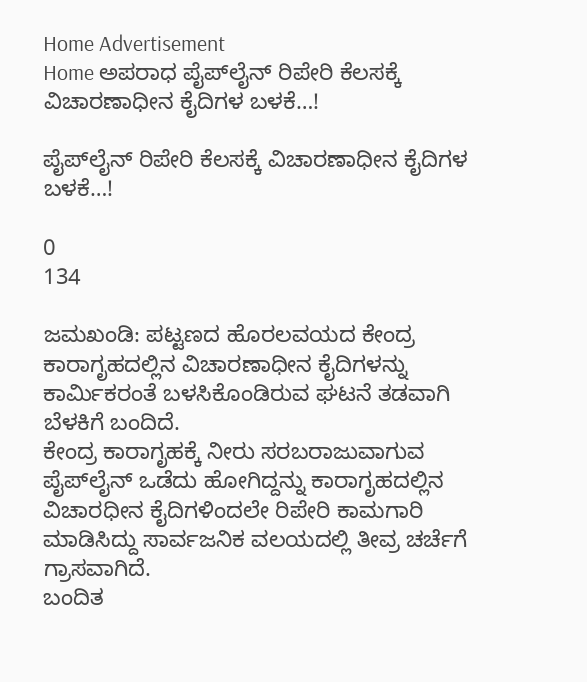Home Advertisement
Home ಅಪರಾಧ ಪೈಪ್‌ಲೈನ್ ರಿಪೇರಿ ಕೆಲಸಕ್ಕೆ ವಿಚಾರಣಾಧೀನ ಕೈದಿಗಳ ಬಳಕೆ…!

ಪೈಪ್‌ಲೈನ್ ರಿಪೇರಿ ಕೆಲಸಕ್ಕೆ ವಿಚಾರಣಾಧೀನ ಕೈದಿಗಳ ಬಳಕೆ…!

0
134

ಜಮಖಂಡಿ: ಪಟ್ಟಣದ ಹೊರಲವಯದ ಕೇಂದ್ರ ಕಾರಾಗೃಹದಲ್ಲಿನ ವಿಚಾರಣಾಧೀನ ಕೈದಿಗಳನ್ನು ಕಾರ್ಮಿಕರಂತೆ ಬಳಸಿಕೊಂಡಿರುವ ಘಟನೆ ತಡವಾಗಿ ಬೆಳಕಿಗೆ ಬಂದಿದೆ.
ಕೇಂದ್ರ ಕಾರಾಗೃಹಕ್ಕೆ ನೀರು ಸರಬರಾಜುವಾಗುವ ಪೈಪ್‌ಲೈನ್ ಒಡೆದು ಹೋಗಿದ್ದನ್ನು ಕಾರಾಗೃಹದಲ್ಲಿನ ವಿಚಾರಧೀನ ಕೈದಿಗಳಿಂದಲೇ ರಿಪೇರಿ ಕಾಮಗಾರಿ ಮಾಡಿಸಿದ್ದು ಸಾರ್ವಜನಿಕ ವಲಯದಲ್ಲಿ ತೀವ್ರ ಚರ್ಚೆಗೆ ಗ್ರಾಸವಾಗಿದೆ.
ಬಂದಿತ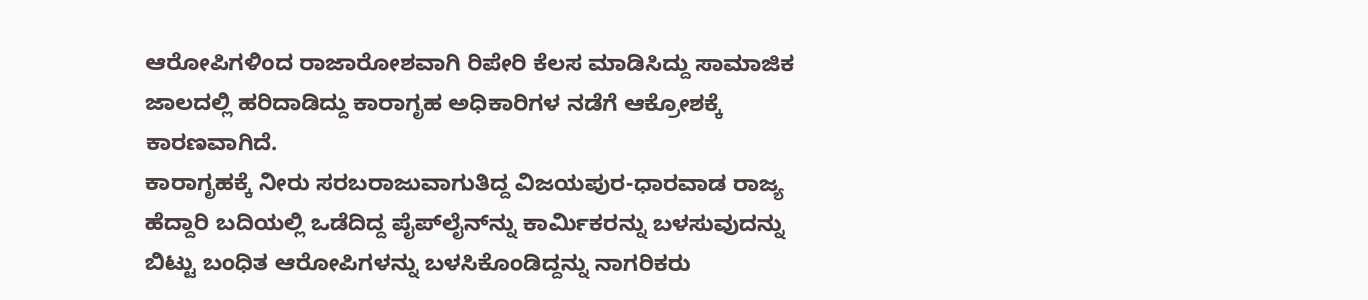ಆರೋಪಿಗಳಿಂದ ರಾಜಾರೋಶವಾಗಿ ರಿಪೇರಿ ಕೆಲಸ ಮಾಡಿಸಿದ್ದು ಸಾಮಾಜಿಕ ಜಾಲದಲ್ಲಿ ಹರಿದಾಡಿದ್ದು ಕಾರಾಗೃಹ ಅಧಿಕಾರಿಗಳ ನಡೆಗೆ ಆಕ್ರೋಶಕ್ಕೆ ಕಾರಣವಾಗಿದೆ.
ಕಾರಾಗೃಹಕ್ಕೆ ನೀರು ಸರಬರಾಜುವಾಗುತಿದ್ದ ವಿಜಯಪುರ-ಧಾರವಾಡ ರಾಜ್ಯ ಹೆದ್ದಾರಿ ಬದಿಯಲ್ಲಿ ಒಡೆದಿದ್ದ ಪೈಪ್‌ಲೈನ್‌ನ್ನು ಕಾರ್ಮಿಕರನ್ನು ಬಳಸುವುದನ್ನು ಬಿಟ್ಟು ಬಂಧಿತ ಆರೋಪಿಗಳನ್ನು ಬಳಸಿಕೊಂಡಿದ್ದನ್ನು ನಾಗರಿಕರು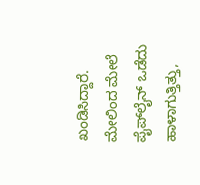ಖಂಡಿಸಿದ್ದಾರೆ.
ಮೇಲಿಂದ ಮೇಲೆ ಪೈಪ್‌ಲೈನ್ ಒಡೆದು ಹಾಳಾಗುತ್ತಿತ್ತು,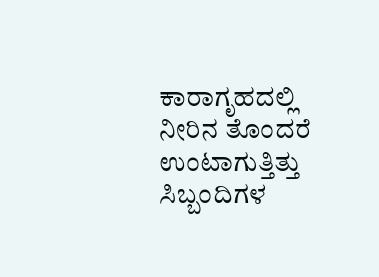ಕಾರಾಗೃಹದಲ್ಲಿ ನೀರಿನ ತೊಂದರೆ ಉಂಟಾಗುತ್ತಿತ್ತು ಸಿಬ್ಬಂದಿಗಳ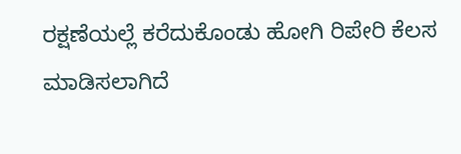ರಕ್ಷಣೆಯಲ್ಲೆ ಕರೆದುಕೊಂಡು ಹೋಗಿ ರಿಪೇರಿ ಕೆಲಸ ಮಾಡಿಸಲಾಗಿದೆ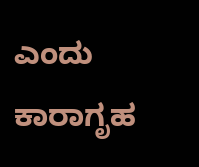ಎಂದು ಕಾರಾಗೃಹ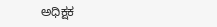ಅಧಿಕ್ಷಕ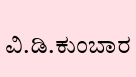ವಿ.ಡಿ.ಕುಂಬಾರ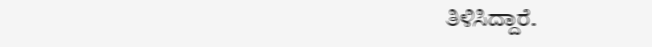ತಿಳಿಸಿದ್ದಾರೆ.